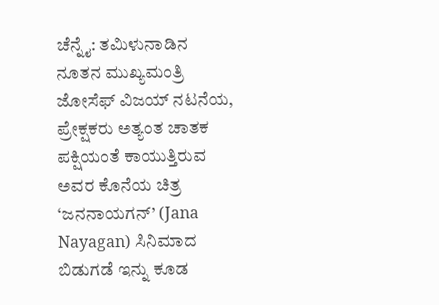ಚೆನ್ನೈ: ತಮಿಳುನಾಡಿನ ನೂತನ ಮುಖ್ಯಮಂತ್ರಿ ಜೋಸೆಫ್ ವಿಜಯ್ ನಟನೆಯ, ಪ್ರೇಕ್ಷಕರು ಅತ್ಯಂತ ಚಾತಕ ಪಕ್ಷಿಯಂತೆ ಕಾಯುತ್ತಿರುವ ಅವರ ಕೊನೆಯ ಚಿತ್ರ ‘ಜನನಾಯಗನ್’ (Jana Nayagan) ಸಿನಿಮಾದ ಬಿಡುಗಡೆ ಇನ್ನು ಕೂಡ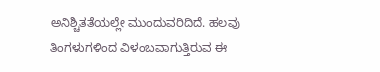ಅನಿಶ್ಚಿತತೆಯಲ್ಲೇ ಮುಂದುವರಿದಿದೆ. ಹಲವು ತಿಂಗಳುಗಳಿಂದ ವಿಳಂಬವಾಗುತ್ತಿರುವ ಈ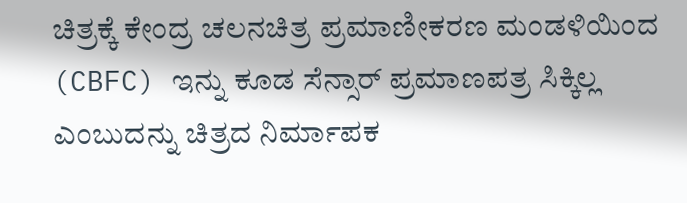ಚಿತ್ರಕ್ಕೆ ಕೇಂದ್ರ ಚಲನಚಿತ್ರ ಪ್ರಮಾಣೀಕರಣ ಮಂಡಳಿಯಿಂದ (CBFC) ಇನ್ನು ಕೂಡ ಸೆನ್ಸಾರ್ ಪ್ರಮಾಣಪತ್ರ ಸಿಕ್ಕಿಲ್ಲ ಎಂಬುದನ್ನು ಚಿತ್ರದ ನಿರ್ಮಾಪಕ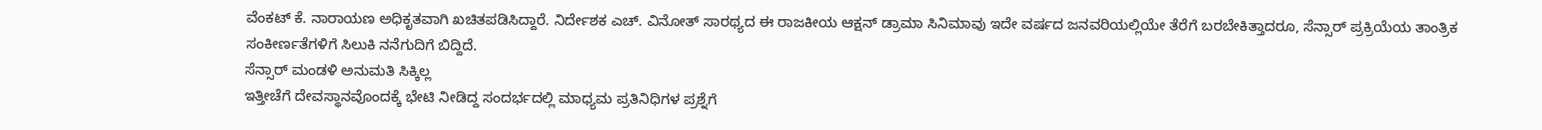ವೆಂಕಟ್ ಕೆ. ನಾರಾಯಣ ಅಧಿಕೃತವಾಗಿ ಖಚಿತಪಡಿಸಿದ್ದಾರೆ. ನಿರ್ದೇಶಕ ಎಚ್. ವಿನೋತ್ ಸಾರಥ್ಯದ ಈ ರಾಜಕೀಯ ಆಕ್ಷನ್ ಡ್ರಾಮಾ ಸಿನಿಮಾವು ಇದೇ ವರ್ಷದ ಜನವರಿಯಲ್ಲಿಯೇ ತೆರೆಗೆ ಬರಬೇಕಿತ್ತಾದರೂ, ಸೆನ್ಸಾರ್ ಪ್ರಕ್ರಿಯೆಯ ತಾಂತ್ರಿಕ ಸಂಕೀರ್ಣತೆಗಳಿಗೆ ಸಿಲುಕಿ ನನೆಗುದಿಗೆ ಬಿದ್ದಿದೆ.
ಸೆನ್ಸಾರ್ ಮಂಡಳಿ ಅನುಮತಿ ಸಿಕ್ಕಿಲ್ಲ
ಇತ್ತೀಚೆಗೆ ದೇವಸ್ಥಾನವೊಂದಕ್ಕೆ ಭೇಟಿ ನೀಡಿದ್ದ ಸಂದರ್ಭದಲ್ಲಿ ಮಾಧ್ಯಮ ಪ್ರತಿನಿಧಿಗಳ ಪ್ರಶ್ನೆಗೆ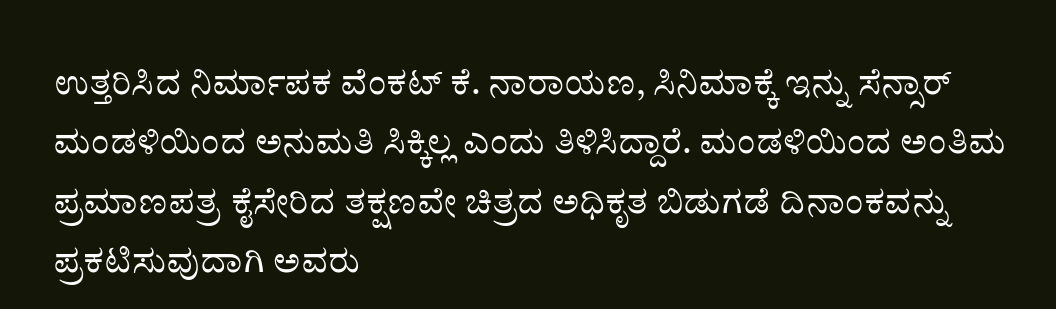ಉತ್ತರಿಸಿದ ನಿರ್ಮಾಪಕ ವೆಂಕಟ್ ಕೆ. ನಾರಾಯಣ, ಸಿನಿಮಾಕ್ಕೆ ಇನ್ನು ಸೆನ್ಸಾರ್ ಮಂಡಳಿಯಿಂದ ಅನುಮತಿ ಸಿಕ್ಕಿಲ್ಲ ಎಂದು ತಿಳಿಸಿದ್ದಾರೆ. ಮಂಡಳಿಯಿಂದ ಅಂತಿಮ ಪ್ರಮಾಣಪತ್ರ ಕೈಸೇರಿದ ತಕ್ಷಣವೇ ಚಿತ್ರದ ಅಧಿಕೃತ ಬಿಡುಗಡೆ ದಿನಾಂಕವನ್ನು ಪ್ರಕಟಿಸುವುದಾಗಿ ಅವರು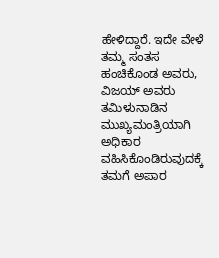ಹೇಳಿದ್ದಾರೆ. ಇದೇ ವೇಳೆ ತಮ್ಮ ಸಂತಸ ಹಂಚಿಕೊಂಡ ಅವರು, ವಿಜಯ್ ಅವರು ತಮಿಳುನಾಡಿನ ಮುಖ್ಯಮಂತ್ರಿಯಾಗಿ ಅಧಿಕಾರ ವಹಿಸಿಕೊಂಡಿರುವುದಕ್ಕೆ ತಮಗೆ ಅಪಾರ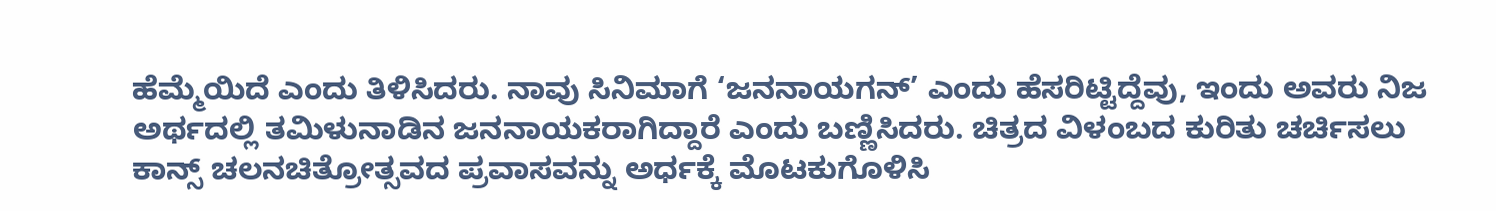ಹೆಮ್ಮೆಯಿದೆ ಎಂದು ತಿಳಿಸಿದರು. ನಾವು ಸಿನಿಮಾಗೆ ‘ಜನನಾಯಗನ್’ ಎಂದು ಹೆಸರಿಟ್ಟಿದ್ದೆವು, ಇಂದು ಅವರು ನಿಜ ಅರ್ಥದಲ್ಲಿ ತಮಿಳುನಾಡಿನ ಜನನಾಯಕರಾಗಿದ್ದಾರೆ ಎಂದು ಬಣ್ಣಿಸಿದರು. ಚಿತ್ರದ ವಿಳಂಬದ ಕುರಿತು ಚರ್ಚಿಸಲು ಕಾನ್ಸ್ ಚಲನಚಿತ್ರೋತ್ಸವದ ಪ್ರವಾಸವನ್ನು ಅರ್ಧಕ್ಕೆ ಮೊಟಕುಗೊಳಿಸಿ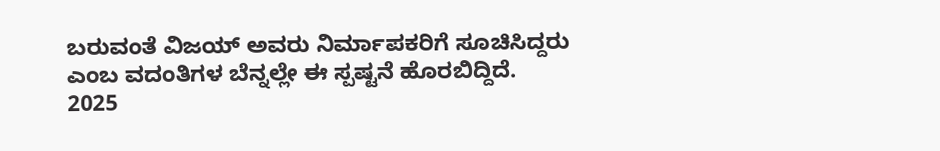ಬರುವಂತೆ ವಿಜಯ್ ಅವರು ನಿರ್ಮಾಪಕರಿಗೆ ಸೂಚಿಸಿದ್ದರು ಎಂಬ ವದಂತಿಗಳ ಬೆನ್ನಲ್ಲೇ ಈ ಸ್ಪಷ್ಟನೆ ಹೊರಬಿದ್ದಿದೆ.
2025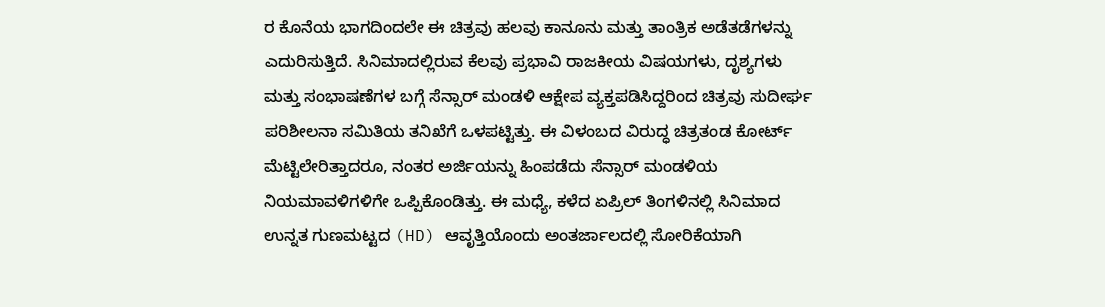ರ ಕೊನೆಯ ಭಾಗದಿಂದಲೇ ಈ ಚಿತ್ರವು ಹಲವು ಕಾನೂನು ಮತ್ತು ತಾಂತ್ರಿಕ ಅಡೆತಡೆಗಳನ್ನು ಎದುರಿಸುತ್ತಿದೆ. ಸಿನಿಮಾದಲ್ಲಿರುವ ಕೆಲವು ಪ್ರಭಾವಿ ರಾಜಕೀಯ ವಿಷಯಗಳು, ದೃಶ್ಯಗಳು ಮತ್ತು ಸಂಭಾಷಣೆಗಳ ಬಗ್ಗೆ ಸೆನ್ಸಾರ್ ಮಂಡಳಿ ಆಕ್ಷೇಪ ವ್ಯಕ್ತಪಡಿಸಿದ್ದರಿಂದ ಚಿತ್ರವು ಸುದೀರ್ಘ ಪರಿಶೀಲನಾ ಸಮಿತಿಯ ತನಿಖೆಗೆ ಒಳಪಟ್ಟಿತ್ತು. ಈ ವಿಳಂಬದ ವಿರುದ್ಧ ಚಿತ್ರತಂಡ ಕೋರ್ಟ್ ಮೆಟ್ಟಿಲೇರಿತ್ತಾದರೂ, ನಂತರ ಅರ್ಜಿಯನ್ನು ಹಿಂಪಡೆದು ಸೆನ್ಸಾರ್ ಮಂಡಳಿಯ ನಿಯಮಾವಳಿಗಳಿಗೇ ಒಪ್ಪಿಕೊಂಡಿತ್ತು. ಈ ಮಧ್ಯೆ, ಕಳೆದ ಏಪ್ರಿಲ್ ತಿಂಗಳಿನಲ್ಲಿ ಸಿನಿಮಾದ ಉನ್ನತ ಗುಣಮಟ್ಟದ (HD) ಆವೃತ್ತಿಯೊಂದು ಅಂತರ್ಜಾಲದಲ್ಲಿ ಸೋರಿಕೆಯಾಗಿ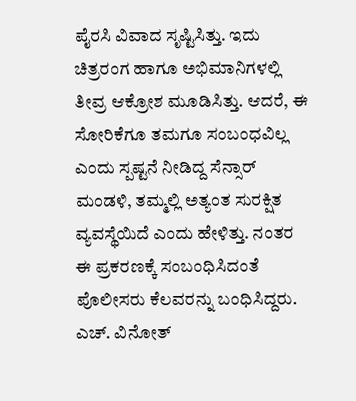ಪೈರಸಿ ವಿವಾದ ಸೃಷ್ಟಿಸಿತ್ತು. ಇದು ಚಿತ್ರರಂಗ ಹಾಗೂ ಅಭಿಮಾನಿಗಳಲ್ಲಿ ತೀವ್ರ ಆಕ್ರೋಶ ಮೂಡಿಸಿತ್ತು. ಆದರೆ, ಈ ಸೋರಿಕೆಗೂ ತಮಗೂ ಸಂಬಂಧವಿಲ್ಲ ಎಂದು ಸ್ಪಷ್ಟನೆ ನೀಡಿದ್ದ ಸೆನ್ಸಾರ್ ಮಂಡಳಿ, ತಮ್ಮಲ್ಲಿ ಅತ್ಯಂತ ಸುರಕ್ಷಿತ ವ್ಯವಸ್ಥೆಯಿದೆ ಎಂದು ಹೇಳಿತ್ತು. ನಂತರ ಈ ಪ್ರಕರಣಕ್ಕೆ ಸಂಬಂಧಿಸಿದಂತೆ ಪೊಲೀಸರು ಕೆಲವರನ್ನು ಬಂಧಿಸಿದ್ದರು.
ಎಚ್. ವಿನೋತ್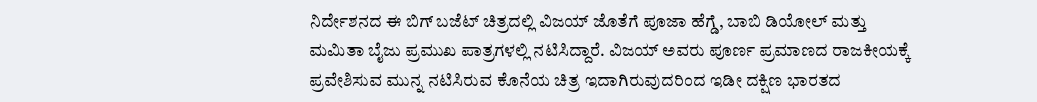ನಿರ್ದೇಶನದ ಈ ಬಿಗ್ ಬಜೆಟ್ ಚಿತ್ರದಲ್ಲಿ ವಿಜಯ್ ಜೊತೆಗೆ ಪೂಜಾ ಹೆಗ್ಡೆ, ಬಾಬಿ ಡಿಯೋಲ್ ಮತ್ತು ಮಮಿತಾ ಬೈಜು ಪ್ರಮುಖ ಪಾತ್ರಗಳಲ್ಲಿ ನಟಿಸಿದ್ದಾರೆ. ವಿಜಯ್ ಅವರು ಪೂರ್ಣ ಪ್ರಮಾಣದ ರಾಜಕೀಯಕ್ಕೆ ಪ್ರವೇಶಿಸುವ ಮುನ್ನ ನಟಿಸಿರುವ ಕೊನೆಯ ಚಿತ್ರ ಇದಾಗಿರುವುದರಿಂದ ಇಡೀ ದಕ್ಷಿಣ ಭಾರತದ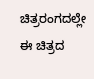ಚಿತ್ರರಂಗದಲ್ಲೇ ಈ ಚಿತ್ರದ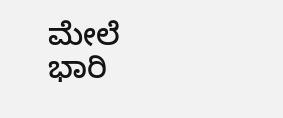ಮೇಲೆ ಭಾರಿ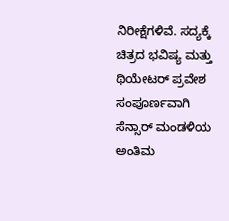ನಿರೀಕ್ಷೆಗಳಿವೆ. ಸದ್ಯಕ್ಕೆ ಚಿತ್ರದ ಭವಿಷ್ಯ ಮತ್ತು ಥಿಯೇಟರ್ ಪ್ರವೇಶ ಸಂಪೂರ್ಣವಾಗಿ ಸೆನ್ಸಾರ್ ಮಂಡಳಿಯ ಅಂತಿಮ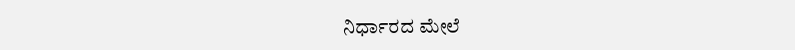ನಿರ್ಧಾರದ ಮೇಲೆ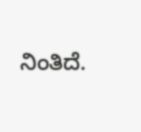ನಿಂತಿದೆ.